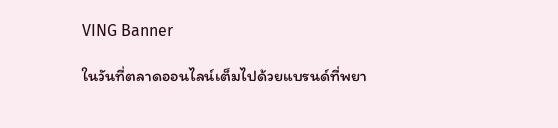VING Banner

ในวันที่ตลาดออนไลน์เต็มไปด้วยแบรนด์ที่พยา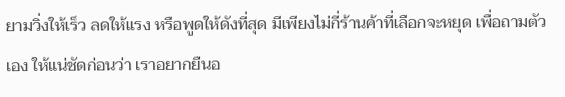ยามวิ่งให้เร็ว ลดให้แรง หรือพูดให้ดังที่สุด มีเพียงไม่กี่ร้านค้าที่เลือกจะหยุด เพื่อถามตัวเอง ให้แน่ชัดก่อนว่า เราอยากยืนอ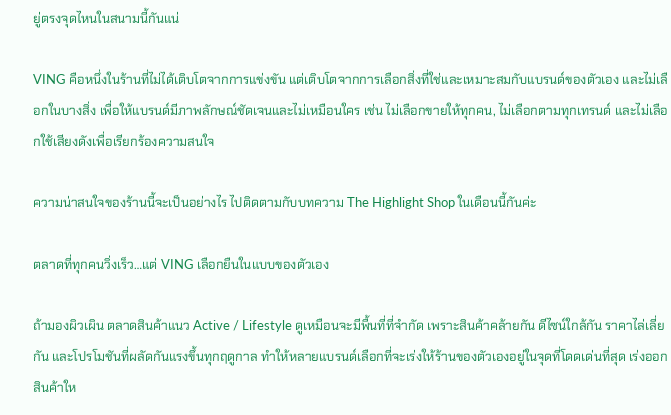ยู่ตรงจุดไหนในสนามนี้กันแน่

VING คือหนึ่งในร้านที่ไม่ได้เติบโตจากการแข่งขัน แต่เติบโตจากการเลือกสิ่งที่ใช่และเหมาะสมกับแบรนด์ของตัวเอง และไม่เลือกในบางสิ่ง เพื่อให้แบรนด์มีภาพลักษณ์ชัดเจนและไม่เหมือนใคร เช่น ไม่เลือกขายให้ทุกคน, ไม่เลือกตามทุกเทรนด์ และไม่เลือกใช้เสียงดังเพื่อเรียกร้องความสนใจ

ความน่าสนใจของร้านนี้จะเป็นอย่างไร ไปติดตามกับบทความ The Highlight Shop ในเดือนนี้กันค่ะ

ตลาดที่ทุกคนวิ่งเร็ว…แต่ VING เลือกยืนในแบบของตัวเอง

ถ้ามองผิวเผิน ตลาดสินค้าแนว Active / Lifestyle ดูเหมือนจะมีพื้นที่ที่จำกัด เพราะสินค้าคล้ายกัน ดีไซน์ใกล้กัน ราคาไล่เลี่ยกัน และโปรโมชันที่ผลัดกันแรงขึ้นทุกฤดูกาล ทำให้หลายแบรนด์เลือกที่จะเร่งให้ร้านของตัวเองอยู่ในจุดที่โดดเด่นที่สุด เร่งออกสินค้าให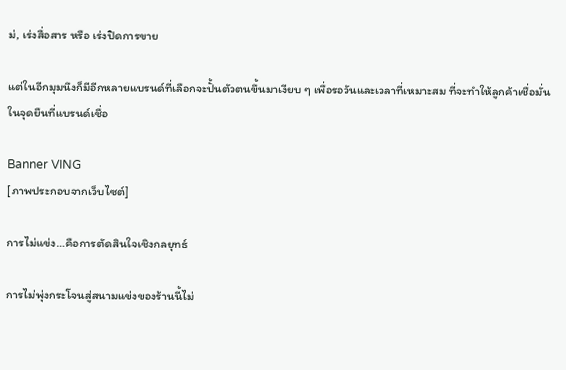ม่, เร่งสื่อสาร หรือ เร่งปิดการขาย

แต่ในอีกมุมนึงก็มีอีกหลายแบรนด์ที่เลือกจะปั้นตัวตนขึ้นมาเงียบ ๆ เพื่อรอวันและเวลาที่เหมาะสม ที่จะทำให้ลูกค้าเชื่อมั่นในจุดยืนที่แบรนด์เชื่อ

Banner VING
[ภาพประกอบจากเว็บไซต์]

การไม่แข่ง…คือการตัดสินใจเชิงกลยุทธ์

การไม่พุ่งกระโจนสู่สนามแข่งของร้านนี้ไม่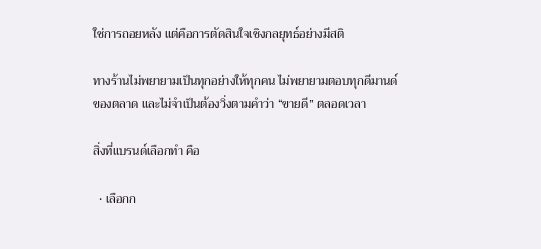ใช่การถอยหลัง แต่คือการตัดสินใจเชิงกลยุทธ์อย่างมีสติ

ทางร้านไม่พยายามเป็นทุกอย่างให้ทุกคน ไม่พยายามตอบทุกดีมานด์ของตลาด และไม่จำเป็นต้องวิ่งตามคำว่า “ขายดี” ตลอดเวลา

สิ่งที่แบรนด์เลือกทำ คือ

  • เลือกก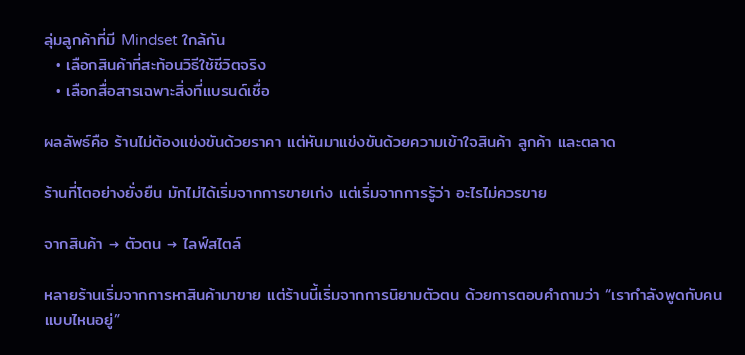ลุ่มลูกค้าที่มี Mindset ใกล้กัน
  • เลือกสินค้าที่สะท้อนวิธีใช้ชีวิตจริง
  • เลือกสื่อสารเฉพาะสิ่งที่แบรนด์เชื่อ

ผลลัพธ์คือ ร้านไม่ต้องแข่งขันด้วยราคา แต่หันมาแข่งขันด้วยความเข้าใจสินค้า ลูกค้า และตลาด

ร้านที่โตอย่างยั่งยืน มักไม่ได้เริ่มจากการขายเก่ง แต่เริ่มจากการรู้ว่า อะไรไม่ควรขาย

จากสินค้า → ตัวตน → ไลฟ์สไตล์

หลายร้านเริ่มจากการหาสินค้ามาขาย แต่ร้านนี้เริ่มจากการนิยามตัวตน ด้วยการตอบคำถามว่า “เรากำลังพูดกับคนแบบไหนอยู่”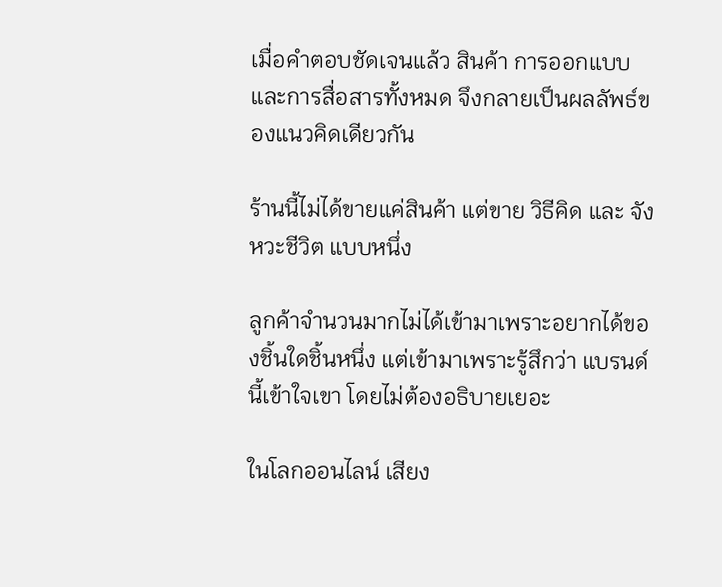เมื่อคำตอบชัดเจนแล้ว สินค้า การออกแบบ และการสื่อสารทั้งหมด จึงกลายเป็นผลลัพธ์ของแนวคิดเดียวกัน

ร้านนี้ไม่ได้ขายแค่สินค้า แต่ขาย วิธีคิด และ จังหวะชีวิต แบบหนึ่ง

ลูกค้าจำนวนมากไม่ได้เข้ามาเพราะอยากได้ของชิ้นใดชิ้นหนึ่ง แต่เข้ามาเพราะรู้สึกว่า แบรนด์นี้เข้าใจเขา โดยไม่ต้องอธิบายเยอะ

ในโลกออนไลน์ เสียง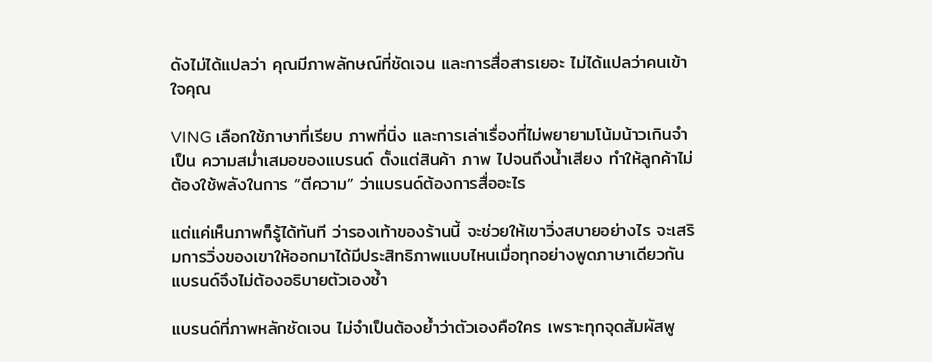ดังไม่ได้แปลว่า คุณมีภาพลักษณ์ที่ชัดเจน และการสื่อสารเยอะ ไม่ได้แปลว่าคนเข้าใจคุณ

VING เลือกใช้ภาษาที่เรียบ ภาพที่นิ่ง และการเล่าเรื่องที่ไม่พยายามโน้มน้าวเกินจำเป็น ความสม่ำเสมอของแบรนด์ ตั้งแต่สินค้า ภาพ ไปจนถึงน้ำเสียง ทำให้ลูกค้าไม่ต้องใช้พลังในการ “ตีความ” ว่าแบรนด์ต้องการสื่ออะไร

แต่แค่เห็นภาพก็รู้ได้ทันที ว่ารองเท้าของร้านนี้ จะช่วยให้เขาวิ่งสบายอย่างไร จะเสริมการวิ่งของเขาให้ออกมาได้มีประสิทธิภาพแบบไหนเมื่อทุกอย่างพูดภาษาเดียวกัน แบรนด์จึงไม่ต้องอธิบายตัวเองซ้ำ

แบรนด์ที่ภาพหลักชัดเจน ไม่จำเป็นต้องย้ำว่าตัวเองคือใคร เพราะทุกจุดสัมผัสพู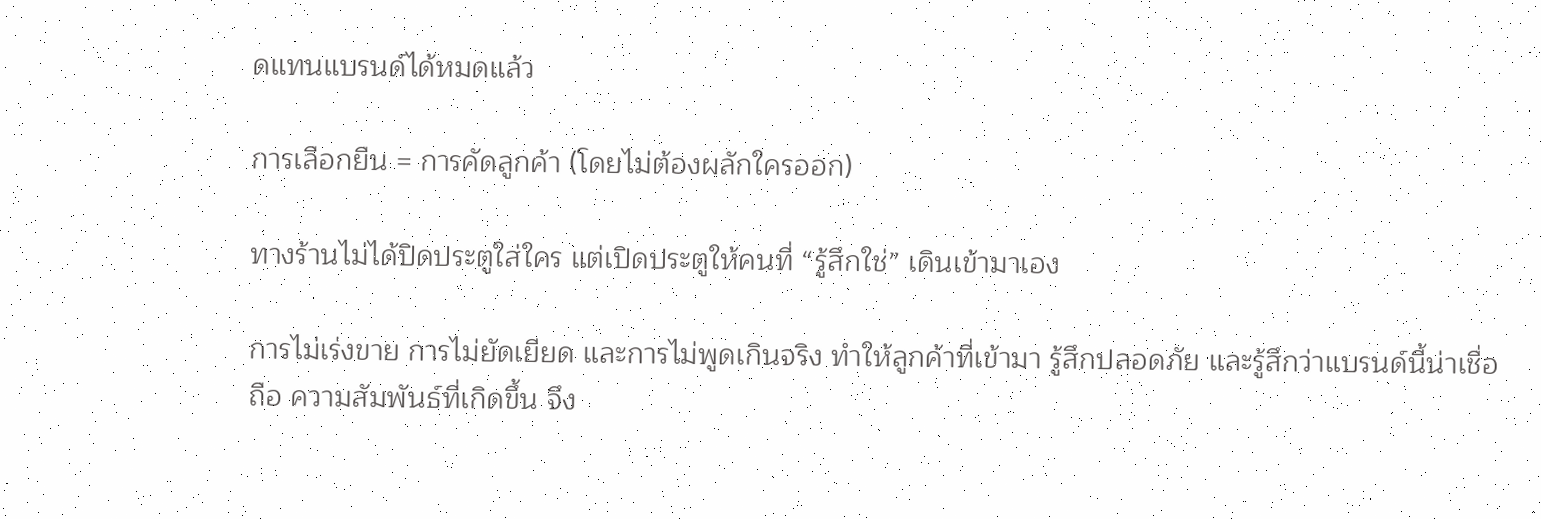ดแทนแบรนด์ได้หมดแล้ว

การเลือกยืน = การคัดลูกค้า (โดยไม่ต้องผลักใครออก)

ทางร้านไม่ได้ปิดประตูใส่ใคร แต่เปิดประตูให้คนที่ “รู้สึกใช่” เดินเข้ามาเอง

การไม่เร่งขาย การไม่ยัดเยียด และการไม่พูดเกินจริง ทำให้ลูกค้าที่เข้ามา รู้สึกปลอดภัย และรู้สึกว่าแบรนด์นี้น่าเชื่อถือ ความสัมพันธ์ที่เกิดขึ้น จึง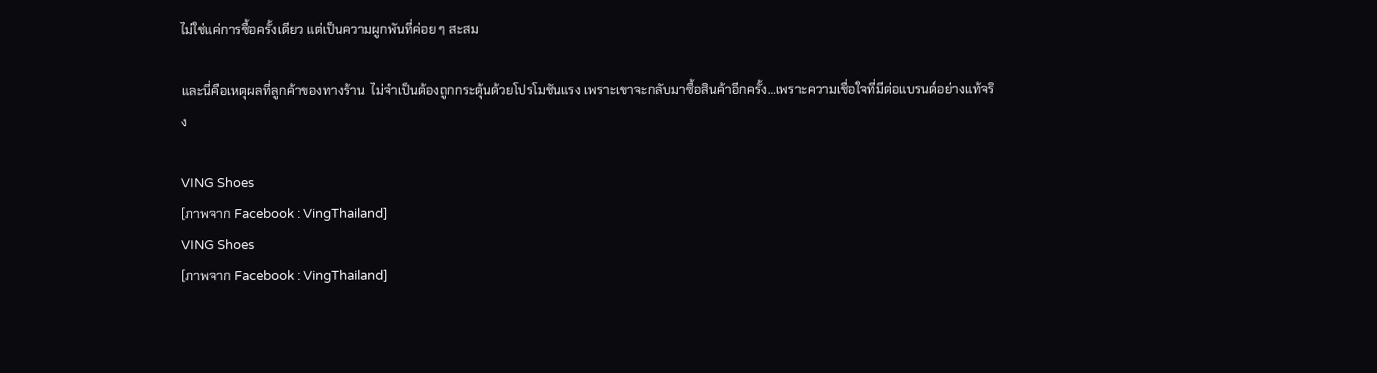ไม่ใช่แค่การซื้อครั้งเดียว แต่เป็นความผูกพันที่ค่อย ๆ สะสม

และนี่คือเหตุผลที่ลูกค้าของทางร้าน  ไม่จำเป็นต้องถูกกระตุ้นด้วยโปรโมชันแรง เพราะเขาจะกลับมาซื้อสินค้าอีกครั้ง…เพราะความเชื่อใจที่มีต่อแบรนด์อย่างแท้จริง

VING Shoes
[ภาพจาก Facebook : VingThailand]
VING Shoes
[ภาพจาก Facebook : VingThailand]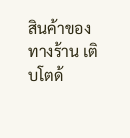สินค้าของทางร้าน เติบโตด้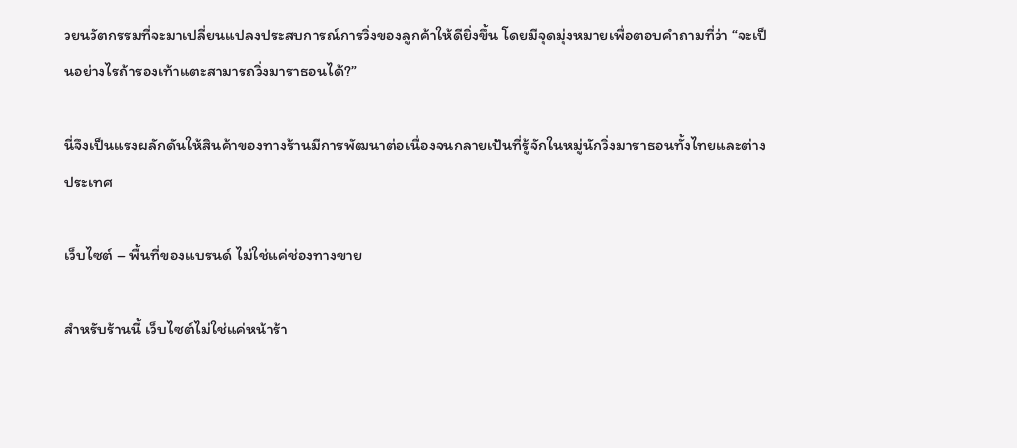วยนวัตกรรมที่จะมาเปลี่ยนแปลงประสบการณ์การวิ่งของลูกค้าให้ดียิ่งขึ้น โดยมีจุดมุ่งหมายเพื่อตอบคำถามที่ว่า “จะเป็นอย่างไรถ้ารองเท้าแตะสามารถวิ่งมาราธอนได้?”

นี่จึงเป็นแรงผลักดันให้สินค้าของทางร้านมีการพัฒนาต่อเนื่องจนกลายเป้นที่รู้จักในหมู่นักวิ่งมาราธอนทั้งไทยและต่างประเทศ

เว็บไซต์ – พื้นที่ของแบรนด์ ไม่ใช่แค่ช่องทางขาย

สำหรับร้านนี้ เว็บไซต์ไม่ใช่แค่หน้าร้า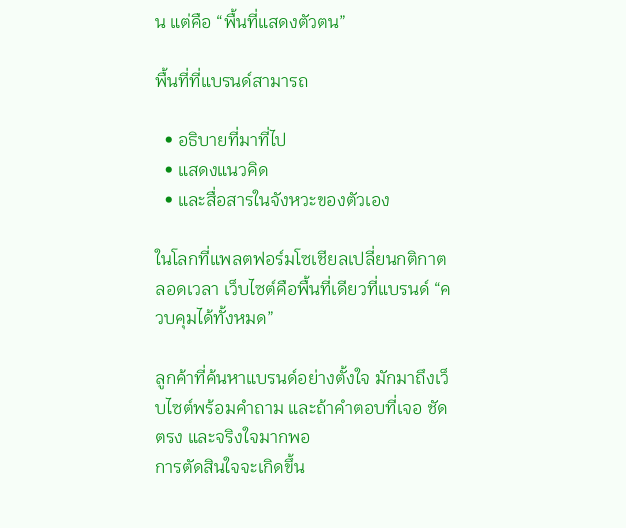น แต่คือ “พื้นที่แสดงตัวตน”

พื้นที่ที่แบรนด์สามารถ

  • อธิบายที่มาที่ไป
  • แสดงแนวคิด
  • และสื่อสารในจังหวะของตัวเอง

ในโลกที่แพลตฟอร์มโซเชียลเปลี่ยนกติกาตลอดเวลา เว็บไซต์คือพื้นที่เดียวที่แบรนด์ “ควบคุมได้ทั้งหมด”

ลูกค้าที่ค้นหาแบรนด์อย่างตั้งใจ มักมาถึงเว็บไซต์พร้อมคำถาม และถ้าคำตอบที่เจอ ชัด ตรง และจริงใจมากพอ
การตัดสินใจจะเกิดขึ้น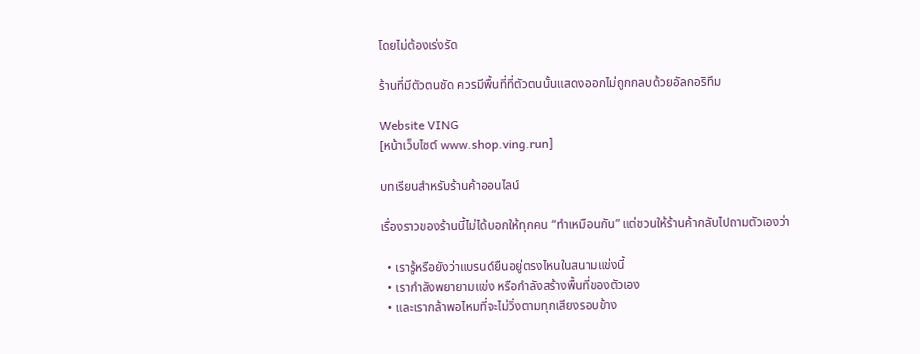โดยไม่ต้องเร่งรัด

ร้านที่มีตัวตนชัด ควรมีพื้นที่ที่ตัวตนนั้นแสดงออกไม่ถูกกลบด้วยอัลกอริทึม

Website VING
[หน้าเว็บไซต์ www.shop.ving.run]

บทเรียนสำหรับร้านค้าออนไลน์

เรื่องราวของร้านนี้ไม่ได้บอกให้ทุกคน “ทำเหมือนกัน” แต่ชวนให้ร้านค้ากลับไปถามตัวเองว่า

  • เรารู้หรือยังว่าแบรนด์ยืนอยู่ตรงไหนในสนามแข่งนี้
  • เรากำลังพยายามแข่ง หรือกำลังสร้างพื้นที่ของตัวเอง
  • และเรากล้าพอไหมที่จะไม่วิ่งตามทุกเสียงรอบข้าง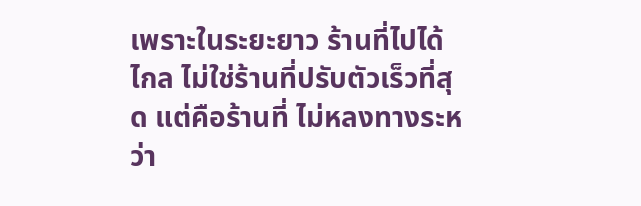เพราะในระยะยาว ร้านที่ไปได้ไกล ไม่ใช่ร้านที่ปรับตัวเร็วที่สุด แต่คือร้านที่ ไม่หลงทางระหว่า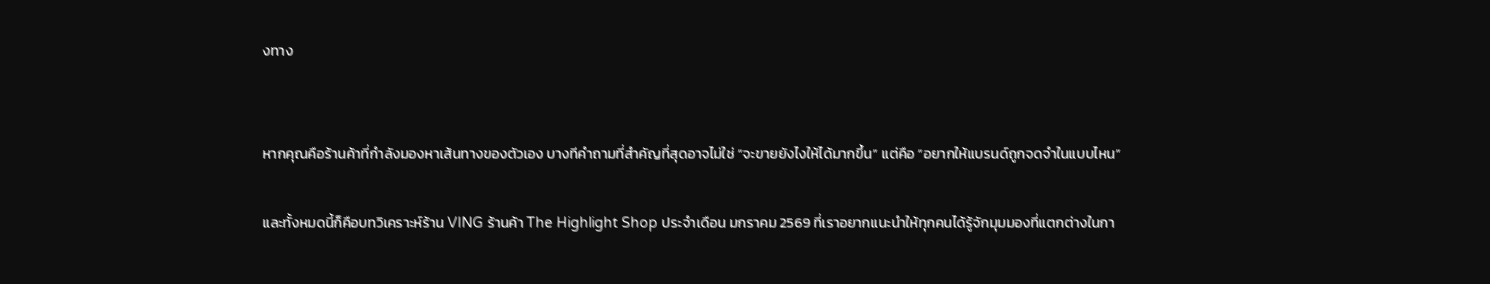งทาง


หากคุณคือร้านค้าที่กำลังมองหาเส้นทางของตัวเอง บางทีคำถามที่สำคัญที่สุดอาจไม่ใช่ “จะขายยังไงให้ได้มากขึ้น” แต่คือ “อยากให้แบรนด์ถูกจดจำในแบบไหน”

และทั้งหมดนี้ก็คือบทวิเคราะห์ร้าน VING ร้านค้า The Highlight Shop ประจำเดือน มกราคม 2569 ที่เราอยากแนะนำให้ทุกคนได้รู้จักมุมมองที่แตกต่างในกา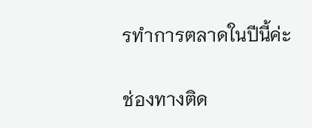รทำการตลาดในปีนี้ค่ะ

ช่องทางติด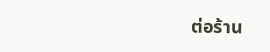ต่อร้าน